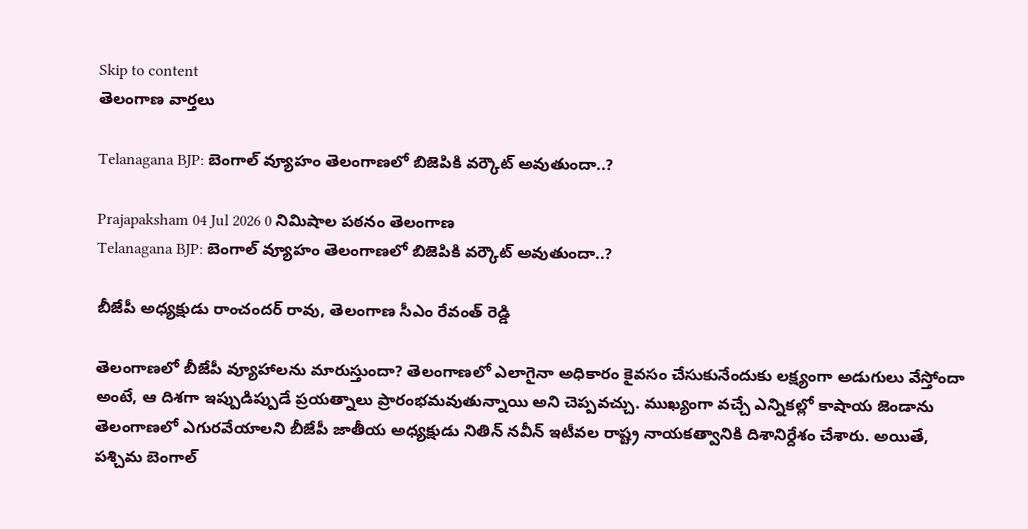Skip to content
తెలంగాణ వార్తలు

Telanagana BJP: బెంగాల్ వ్యూహం తెలంగాణలో బిజెపికి వర్కౌట్ అవుతుందా..?

Prajapaksham 04 Jul 2026 0 నిమిషాల పఠనం తెలంగాణ
Telanagana BJP: బెంగాల్ వ్యూహం తెలంగాణలో బిజెపికి వర్కౌట్ అవుతుందా..?

బీజేపీ అధ్యక్షుడు రాంచందర్ రావు, తెలంగాణ సీఎం రేవంత్ రెడ్డి

తెలంగాణలో బీజేపీ వ్యూహాలను మారుస్తుందా? తెలంగాణలో ఎలాగైనా అధికారం కైవసం చేసుకునేందుకు లక్ష్యంగా అడుగులు వేస్తోందా అంటే, ఆ దిశగా ఇప్పుడిప్పుడే ప్రయత్నాలు ప్రారంభమవుతున్నాయి అని చెప్పవచ్చు. ముఖ్యంగా వచ్చే ఎన్నికల్లో కాషాయ జెండాను తెలంగాణలో ఎగురవేయాలని బీజేపీ జాతీయ అధ్యక్షుడు నితిన్ నవీన్ ఇటీవల రాష్ట్ర నాయకత్వానికి దిశానిర్దేశం చేశారు. అయితే, పశ్చిమ బెంగాల్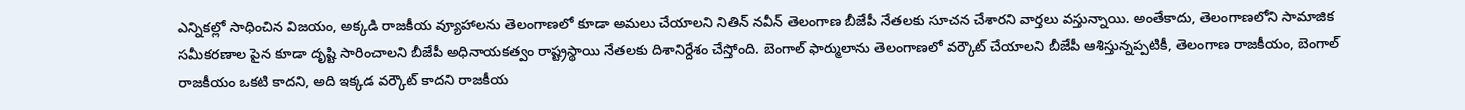ఎన్నికల్లో సాధించిన విజయం, అక్కడి రాజకీయ వ్యూహాలను తెలంగాణలో కూడా అమలు చేయాలని నితిన్ నవీన్ తెలంగాణ బీజేపీ నేతలకు సూచన చేశారని వార్తలు వస్తున్నాయి. అంతేకాదు, తెలంగాణలోని సామాజిక సమీకరణాల పైన కూడా దృష్టి సారించాలని బీజేపీ అధినాయకత్వం రాష్ట్రస్థాయి నేతలకు దిశానిర్దేశం చేస్తోంది. బెంగాల్ ఫార్ములాను తెలంగాణలో వర్కౌట్ చేయాలని బీజేపీ ఆశిస్తున్నప్పటికీ, తెలంగాణ రాజకీయం, బెంగాల్ రాజకీయం ఒకటి కాదని, అది ఇక్కడ వర్కౌట్ కాదని రాజకీయ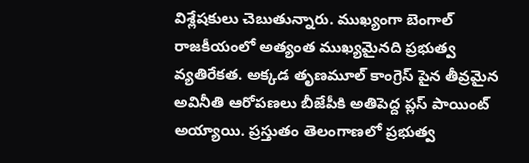విశ్లేషకులు చెబుతున్నారు. ముఖ్యంగా బెంగాల్ రాజకీయంలో అత్యంత ముఖ్యమైనది ప్రభుత్వ వ్యతిరేకత. అక్కడ తృణమూల్ కాంగ్రెస్ పైన తీవ్రమైన అవినీతి ఆరోపణలు బీజేపీకి అతిపెద్ద ప్లస్ పాయింట్ అయ్యాయి. ప్రస్తుతం తెలంగాణలో ప్రభుత్వ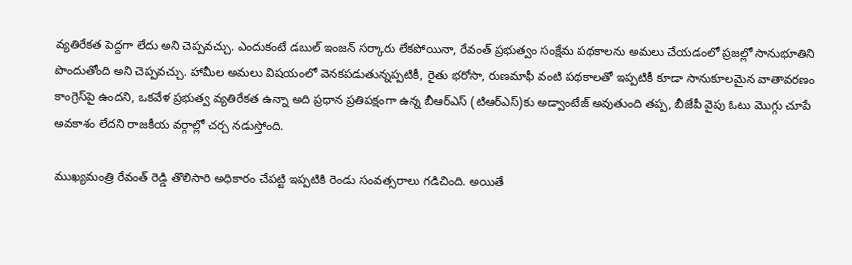వ్యతిరేకత పెద్దగా లేదు అని చెప్పవచ్చు. ఎందుకంటే డబుల్ ఇంజన్ సర్కారు లేకపోయినా, రేవంత్ ప్రభుత్వం సంక్షేమ పథకాలను అమలు చేయడంలో ప్రజల్లో సానుభూతిని పొందుతోంది అని చెప్పవచ్చు. హామీల అమలు విషయంలో వెనకపడుతున్నప్పటికీ, రైతు భరోసా, రుణమాఫీ వంటి పథకాలతో ఇప్పటికీ కూడా సానుకూలమైన వాతావరణం కాంగ్రెస్‌పై ఉందని, ఒకవేళ ప్రభుత్వ వ్యతిరేకత ఉన్నా అది ప్రధాన ప్రతిపక్షంగా ఉన్న బీఆర్ఎస్ (టిఆర్ఎస్)కు అడ్వాంటేజ్ అవుతుంది తప్ప, బీజేపీ వైపు ఓటు మొగ్గు చూపే అవకాశం లేదని రాజకీయ వర్గాల్లో చర్చ నడుస్తోంది.

ముఖ్యమంత్రి రేవంత్ రెడ్డి తొలిసారి అధికారం చేపట్టి ఇప్పటికి రెండు సంవత్సరాలు గడిచింది. అయితే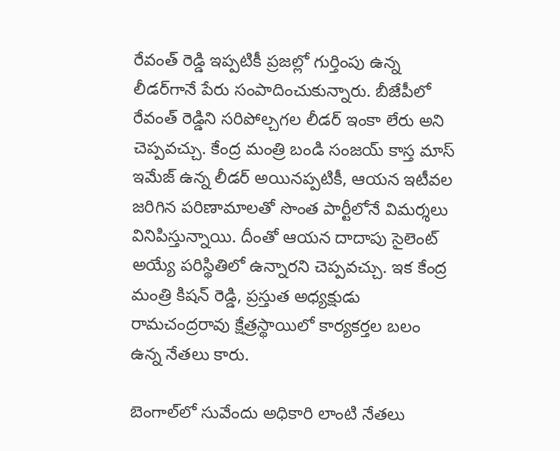రేవంత్ రెడ్డి ఇప్పటికీ ప్రజల్లో గుర్తింపు ఉన్న లీడర్‌గానే పేరు సంపాదించుకున్నారు. బీజేపీలో రేవంత్ రెడ్డిని సరిపోల్చగల లీడర్ ఇంకా లేరు అని చెప్పవచ్చు. కేంద్ర మంత్రి బండి సంజయ్ కాస్త మాస్ ఇమేజ్ ఉన్న లీడర్ అయినప్పటికీ, ఆయన ఇటీవల జరిగిన పరిణామాలతో సొంత పార్టీలోనే విమర్శలు వినిపిస్తున్నాయి. దీంతో ఆయన దాదాపు సైలెంట్ అయ్యే పరిస్థితిలో ఉన్నారని చెప్పవచ్చు. ఇక కేంద్ర మంత్రి కిషన్ రెడ్డి, ప్రస్తుత అధ్యక్షుడు రామచంద్రరావు క్షేత్రస్థాయిలో కార్యకర్తల బలం ఉన్న నేతలు కారు.

బెంగాల్‌లో సువేందు అధికారి లాంటి నేతలు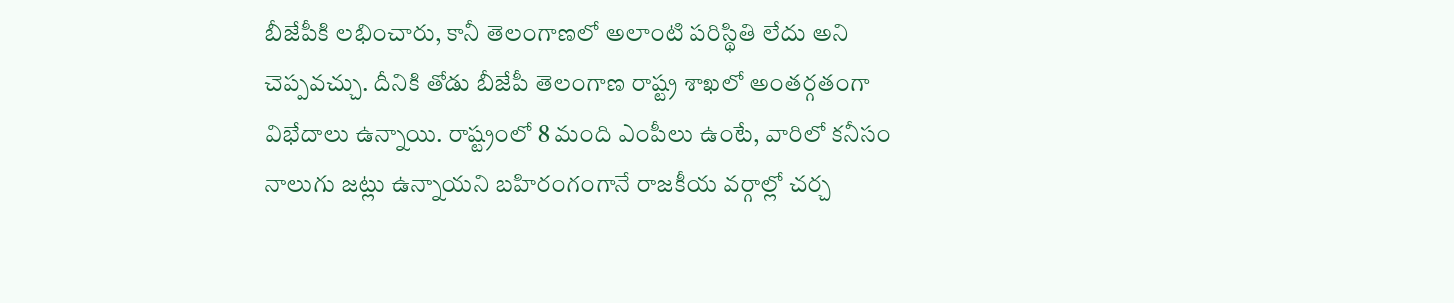బీజేపీకి లభించారు, కానీ తెలంగాణలో అలాంటి పరిస్థితి లేదు అని చెప్పవచ్చు. దీనికి తోడు బీజేపీ తెలంగాణ రాష్ట్ర శాఖలో అంతర్గతంగా విభేదాలు ఉన్నాయి. రాష్ట్రంలో 8 మంది ఎంపీలు ఉంటే, వారిలో కనీసం నాలుగు జట్లు ఉన్నాయని బహిరంగంగానే రాజకీయ వర్గాల్లో చర్చ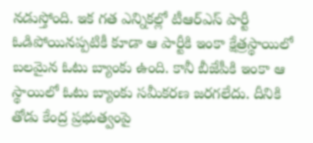నడుస్తోంది. ఇక గత ఎన్నికల్లో టీఆర్ఎస్ పార్టీ ఓడిపోయినప్పటికీ కూడా ఆ పార్టీకి ఇంకా క్షేత్రస్థాయిలో బలమైన ఓటు బ్యాంకు ఉంది. కానీ బీజేపీకి ఇంకా ఆ స్థాయిలో ఓటు బ్యాంకు సమీకరణ జరగలేదు. దీనికి తోడు కేంద్ర ప్రభుత్వంపై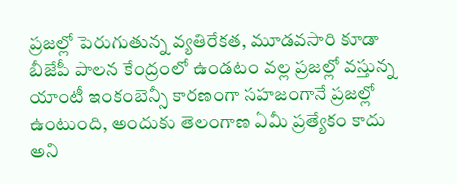ప్రజల్లో పెరుగుతున్న వ్యతిరేకత, మూడవసారి కూడా బీజేపీ పాలన కేంద్రంలో ఉండటం వల్ల ప్రజల్లో వస్తున్న యాంటీ ఇంకంబెన్సీ కారణంగా సహజంగానే ప్రజల్లో ఉంటుంది, అందుకు తెలంగాణ ఏమీ ప్రత్యేకం కాదు అని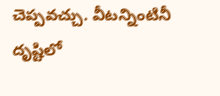చెప్పవచ్చు. వీటన్నింటినీ దృష్టిలో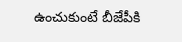ఉంచుకుంటే బీజేపీకి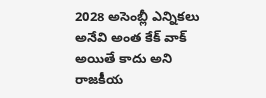2028 అసెంబ్లీ ఎన్నికలు అనేవి అంత కేక్ వాక్ అయితే కాదు అని రాజకీయ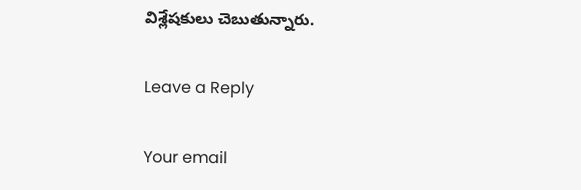విశ్లేషకులు చెబుతున్నారు.

Leave a Reply

Your email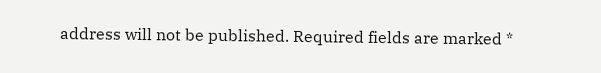address will not be published. Required fields are marked *